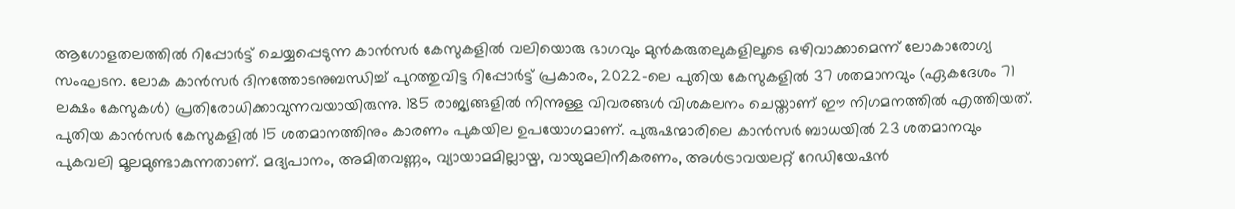ആഗോളതലത്തിൽ റിപ്പോർട്ട് ചെയ്യപ്പെടുന്ന കാൻസർ കേസുകളിൽ വലിയൊരു ഭാഗവും മുൻകരുതലുകളിലൂടെ ഒഴിവാക്കാമെന്ന് ലോകാരോഗ്യ സംഘടന. ലോക കാൻസർ ദിനത്തോടനുബന്ധിച്ച് പുറത്തുവിട്ട റിപ്പോർട്ട് പ്രകാരം, 2022-ലെ പുതിയ കേസുകളിൽ 37 ശതമാനവും (ഏകദേശം 71 ലക്ഷം കേസുകൾ) പ്രതിരോധിക്കാവുന്നവയായിരുന്നു. 185 രാജ്യങ്ങളിൽ നിന്നുള്ള വിവരങ്ങൾ വിശകലനം ചെയ്താണ് ഈ നിഗമനത്തിൽ എത്തിയത്.
പുതിയ കാൻസർ കേസുകളിൽ 15 ശതമാനത്തിനും കാരണം പുകയില ഉപയോഗമാണ്. പുരുഷന്മാരിലെ കാൻസർ ബാധയിൽ 23 ശതമാനവും പുകവലി മൂലമുണ്ടാകുന്നതാണ്. മദ്യപാനം, അമിതവണ്ണം, വ്യായാമമില്ലായ്മ, വായുമലിനീകരണം, അൾട്രാവയലറ്റ് റേഡിയേഷൻ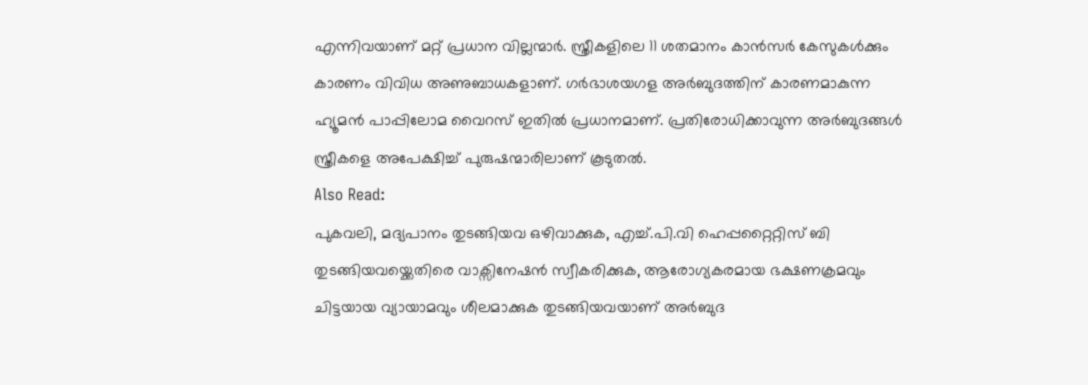എന്നിവയാണ് മറ്റ് പ്രധാന വില്ലന്മാർ. സ്ത്രീകളിലെ 11 ശതമാനം കാൻസർ കേസുകൾക്കും കാരണം വിവിധ അണുബാധകളാണ്. ഗർഭാശയഗള അർബുദത്തിന് കാരണമാകുന്ന ഹ്യൂമൻ പാപ്പിലോമ വൈറസ് ഇതിൽ പ്രധാനമാണ്. പ്രതിരോധിക്കാവുന്ന അർബുദങ്ങൾ സ്ത്രീകളെ അപേക്ഷിച്ച് പുരുഷന്മാരിലാണ് കൂടുതൽ.
Also Read:
പുകവലി, മദ്യപാനം തുടങ്ങിയവ ഒഴിവാക്കുക, എച്ച്.പി.വി ഹെപ്പറ്റൈറ്റിസ് ബി തുടങ്ങിയവയ്ക്കെതിരെ വാക്സിനേഷൻ സ്വീകരിക്കുക, ആരോഗ്യകരമായ ഭക്ഷണക്രമവും ചിട്ടയായ വ്യായാമവും ശീലമാക്കുക തുടങ്ങിയവയാണ് അർബുദ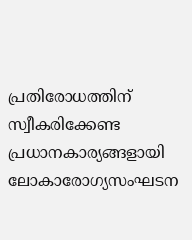പ്രതിരോധത്തിന് സ്വീകരിക്കേണ്ട പ്രധാനകാര്യങ്ങളായി ലോകാരോഗ്യസംഘടന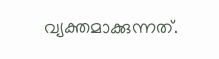വ്യക്തമാക്കുന്നത്.